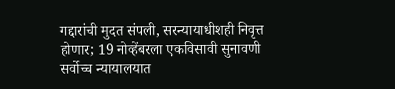गद्दारांची मुदत संपली, सरन्यायाधीशही निवृत्त होणार; 19 नोव्हेंबरला एकविसावी सुनावणी
सर्वोच्च न्यायालयात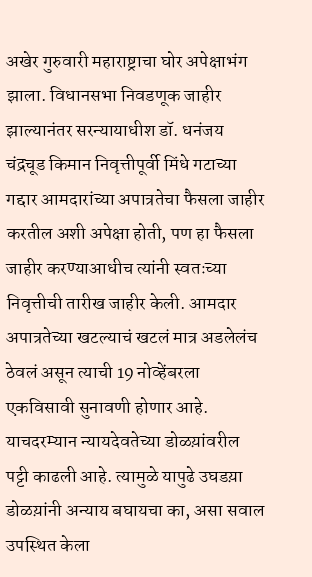अखेर गुरुवारी महाराष्ट्राचा घोर अपेक्षाभंग झाला. विधानसभा निवडणूक जाहीर झाल्यानंतर सरन्यायाधीश डॉ. धनंजय चंद्रचूड किमान निवृत्तीपूर्वी मिंधे गटाच्या गद्दार आमदारांच्या अपात्रतेचा फैसला जाहीर करतील अशी अपेक्षा होती, पण हा फैसला जाहीर करण्याआधीच त्यांनी स्वतःच्या निवृत्तीची तारीख जाहीर केली. आमदार अपात्रतेच्या खटल्याचं खटलं मात्र अडलेलंच ठेवलं असून त्याची 19 नोव्हेंबरला एकविसावी सुनावणी होणार आहे. याचदरम्यान न्यायदेवतेच्या डोळय़ांवरील पट्टी काढली आहे. त्यामुळे यापुढे उघडय़ा डोळय़ांनी अन्याय बघायचा का, असा सवाल उपस्थित केला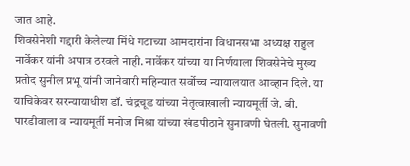जात आहे.
शिवसेनेशी गद्दारी केलेल्या मिंधे गटाच्या आमदारांना विधानसभा अध्यक्ष राहुल नार्वेकर यांनी अपात्र ठरवले नाही. नार्वेकर यांच्या या निर्णयाला शिवसेनेचे मुख्य प्रतोद सुनील प्रभू यांनी जानेवारी महिन्यात सर्वोच्च न्यायालयात आव्हान दिले. या याचिकेवर सरन्यायाधीश डॉ. चंद्रचूड यांच्या नेतृत्वाखाली न्यायमूर्ती जे. बी. पारडीवाला व न्यायमूर्ती मनोज मिश्रा यांच्या खंडपीठाने सुनावणी घेतली. सुनावणी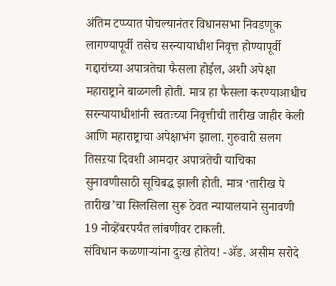अंतिम टप्प्यात पोचल्यानंतर विधानसभा निवडणूक लागण्यापूर्वी तसेच सरन्यायाधीश निवृत्त होण्यापूर्वी गद्दारांच्या अपात्रतेचा फैसला होईल, अशी अपेक्षा महाराष्ट्राने बाळगली होती. मात्र हा फैसला करण्याआधीच सरन्यायाधीशांनी स्वतःच्या निवृत्तीची तारीख जाहीर केली आणि महाराष्ट्राचा अपेक्षाभंग झाला. गुरुवारी सलग तिसऱया दिवशी आमदार अपात्रतेची याचिका सुनावणीसाठी सूचिबद्ध झाली होती. मात्र ‘तारीख पे तारीख’चा सिलसिला सुरू ठेवत न्यायालयाने सुनावणी 19 नोव्हेंबरपर्यंत लांबणीवर टाकली.
संविधान कळणाऱ्यांना दुःख होतेय! -ॲड. असीम सरोदे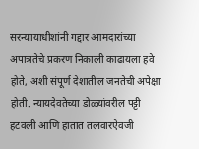सरन्यायाधीशांनी गद्दार आमदारांच्या अपात्रतेचे प्रकरण निकाली काढायला हवे होते, अशी संपूर्ण देशातील जनतेची अपेक्षा होती. न्यायदेवतेच्या डोळ्यांवरील पट्टी हटवली आणि हातात तलवारऐवजी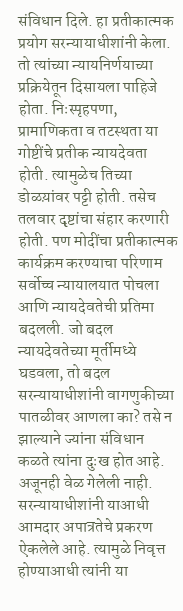संविधान दिले. हा प्रतीकात्मक प्रयोग सरन्यायाधीशांनी केला. तो त्यांच्या न्यायनिर्णयाच्या प्रक्रियेतून दिसायला पाहिजे होता. निःस्पृहपणा, प्रामाणिकता व तटस्थता या गोष्टींचे प्रतीक न्यायदेवता होती. त्यामुळेच तिच्या डोळय़ांवर पट्टी होती. तसेच तलवार दृष्टांचा संहार करणारी होती. पण मोदींचा प्रतीकात्मक कार्यक्रम करण्याचा परिणाम सर्वोच्च न्यायालयात पोचला आणि न्यायदेवतेची प्रतिमा बदलली. जो बदल न्यायदेवतेच्या मूर्तीमध्ये घडवला, तो बदल सरन्यायाधीशांनी वागणुकीच्या पातळीवर आणला का? तसे न झाल्याने ज्यांना संविधान कळते त्यांना दुःख होत आहे. अजूनही वेळ गेलेली नाही. सरन्यायाधीशांनी याआधी आमदार अपात्रतेचे प्रकरण ऐकलेले आहे. त्यामुळे निवृत्त होण्याआधी त्यांनी या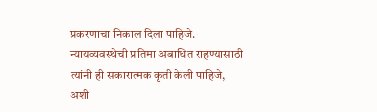प्रकरणाचा निकाल दिला पाहिजे. न्यायव्यवस्थेची प्रतिमा अबाधित राहण्यासाठी त्यांनी ही सकारात्मक कृती केली पाहिजे, अशी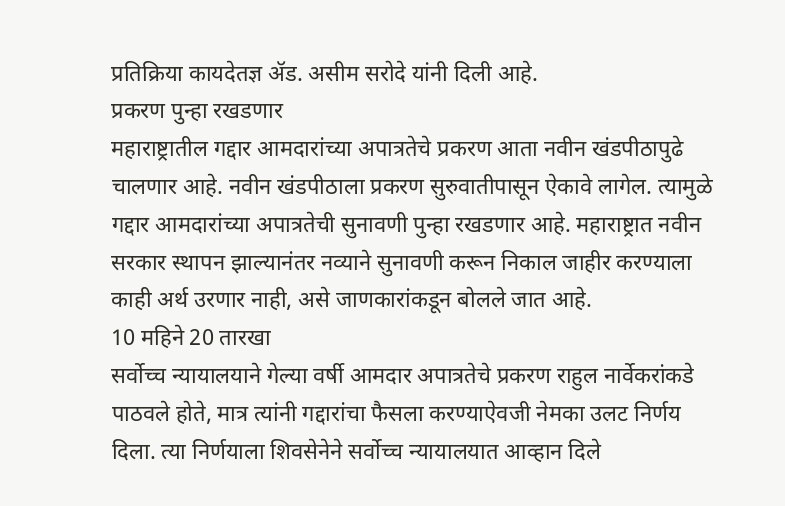प्रतिक्रिया कायदेतज्ञ ॲड. असीम सरोदे यांनी दिली आहे.
प्रकरण पुन्हा रखडणार
महाराष्ट्रातील गद्दार आमदारांच्या अपात्रतेचे प्रकरण आता नवीन खंडपीठापुढे चालणार आहे. नवीन खंडपीठाला प्रकरण सुरुवातीपासून ऐकावे लागेल. त्यामुळे गद्दार आमदारांच्या अपात्रतेची सुनावणी पुन्हा रखडणार आहे. महाराष्ट्रात नवीन सरकार स्थापन झाल्यानंतर नव्याने सुनावणी करून निकाल जाहीर करण्याला काही अर्थ उरणार नाही, असे जाणकारांकडून बोलले जात आहे.
10 महिने 20 तारखा
सर्वोच्च न्यायालयाने गेल्या वर्षी आमदार अपात्रतेचे प्रकरण राहुल नार्वेकरांकडे पाठवले होते, मात्र त्यांनी गद्दारांचा फैसला करण्याऐवजी नेमका उलट निर्णय दिला. त्या निर्णयाला शिवसेनेने सर्वोच्च न्यायालयात आव्हान दिले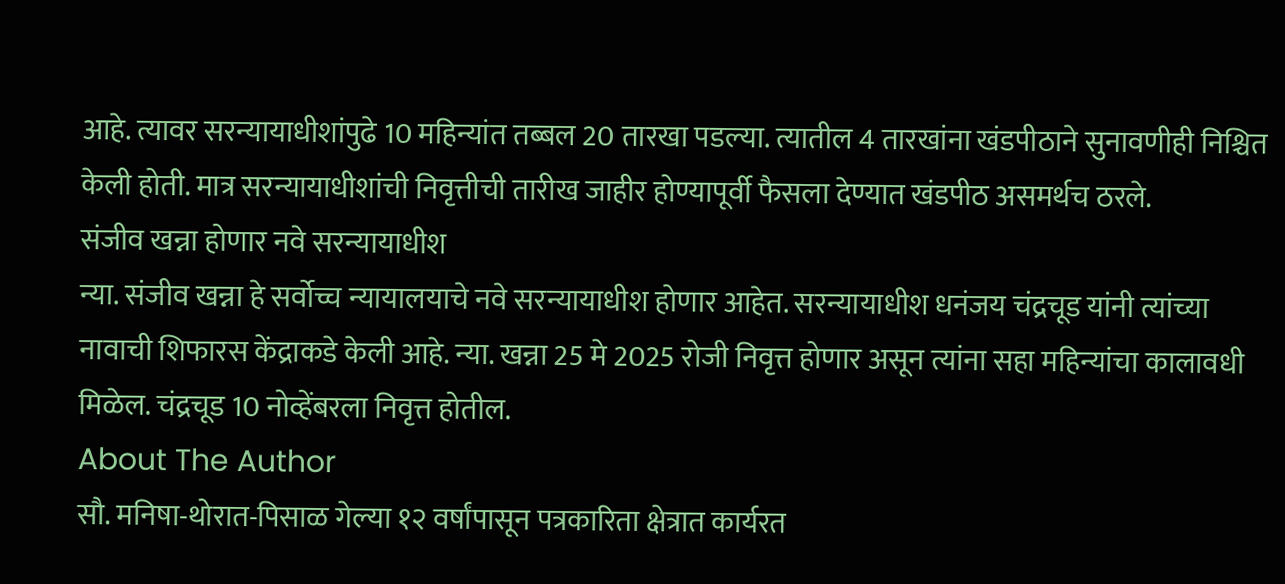आहे. त्यावर सरन्यायाधीशांपुढे 10 महिन्यांत तब्बल 20 तारखा पडल्या. त्यातील 4 तारखांना खंडपीठाने सुनावणीही निश्चित केली होती. मात्र सरन्यायाधीशांची निवृत्तीची तारीख जाहीर होण्यापूर्वी फैसला देण्यात खंडपीठ असमर्थच ठरले.
संजीव खन्ना होणार नवे सरन्यायाधीश
न्या. संजीव खन्ना हे सर्वोच्च न्यायालयाचे नवे सरन्यायाधीश होणार आहेत. सरन्यायाधीश धनंजय चंद्रचूड यांनी त्यांच्या नावाची शिफारस केंद्राकडे केली आहे. न्या. खन्ना 25 मे 2025 रोजी निवृत्त होणार असून त्यांना सहा महिन्यांचा कालावधी मिळेल. चंद्रचूड 10 नोव्हेंबरला निवृत्त होतील.
About The Author
सौ. मनिषा-थोरात-पिसाळ गेल्या १२ वर्षांपासून पत्रकारिता क्षेत्रात कार्यरत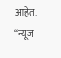आहेत. ‘‘न्यूज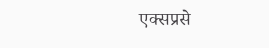एक्सप्रसे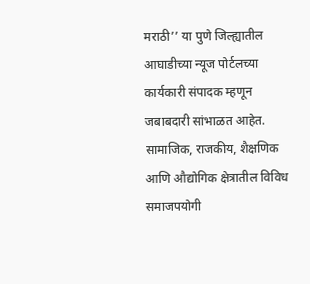मराठी’’ या पुणे जिल्ह्यातील आघाडीच्या न्यूज पोर्टलच्या कार्यकारी संपादक म्हणून जबाबदारी सांभाळत आहेत. सामाजिक, राजकीय, शैक्षणिक आणि औद्योगिक क्षेत्रातील विविध समाजपयोगी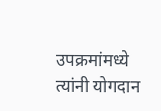उपक्रमांमध्ये त्यांनी योगदान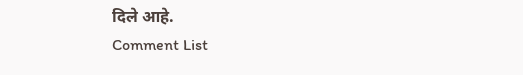दिले आहे.
Comment List